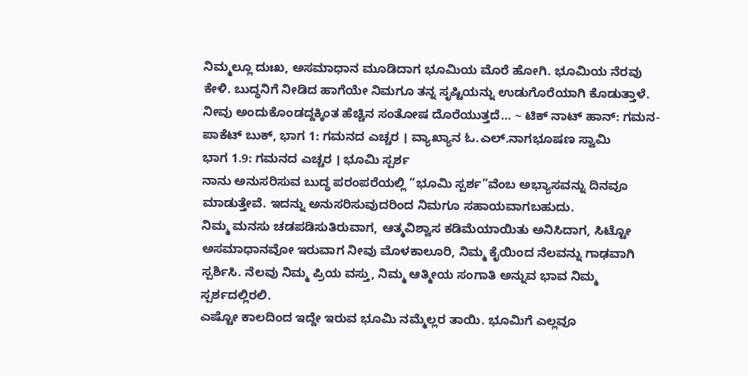ನಿಮ್ಮಲ್ಲೂ ದುಃಖ, ಅಸಮಾಧಾನ ಮೂಡಿದಾಗ ಭೂಮಿಯ ಮೊರೆ ಹೋಗಿ. ಭೂಮಿಯ ನೆರವು ಕೇಳಿ. ಬುದ್ಧನಿಗೆ ನೀಡಿದ ಹಾಗೆಯೇ ನಿಮಗೂ ತನ್ನ ಸೃಷ್ಟಿಯನ್ನು ಉಡುಗೊರೆಯಾಗಿ ಕೊಡುತ್ತಾಳೆ. ನೀವು ಅಂದುಕೊಂಡದ್ದಕ್ಕಿಂತ ಹೆಚ್ಚಿನ ಸಂತೋಷ ದೊರೆಯುತ್ತದೆ… ~ ಟಿಕ್ ನಾಟ್ ಹಾನ್: ಗಮನ-ಪಾಕೆಟ್ ಬುಕ್, ಭಾಗ 1: ಗಮನದ ಎಚ್ಚರ । ವ್ಯಾಖ್ಯಾನ ಓ.ಎಲ್.ನಾಗಭೂಷಣ ಸ್ವಾಮಿ
ಭಾಗ 1.9: ಗಮನದ ಎಚ್ಚರ । ಭೂಮಿ ಸ್ಪರ್ಶ
ನಾನು ಅನುಸರಿಸುವ ಬುದ್ಧ ಪರಂಪರೆಯಲ್ಲಿ “ಭೂಮಿ ಸ್ಪರ್ಶ”ವೆಂಬ ಅಭ್ಯಾಸವನ್ನು ದಿನವೂ ಮಾಡುತ್ತೇವೆ. ಇದನ್ನು ಅನುಸರಿಸುವುದರಿಂದ ನಿಮಗೂ ಸಹಾಯವಾಗಬಹುದು.
ನಿಮ್ಮ ಮನಸು ಚಡಪಡಿಸುತಿರುವಾಗ, ಆತ್ಮವಿಶ್ವಾಸ ಕಡಿಮೆಯಾಯಿತು ಅನಿಸಿದಾಗ, ಸಿಟ್ಟೋ ಅಸಮಾಧಾನವೋ ಇರುವಾಗ ನೀವು ಮೊಳಕಾಲೂರಿ, ನಿಮ್ಮ ಕೈಯಿಂದ ನೆಲವನ್ನು ಗಾಢವಾಗಿ ಸ್ಪರ್ಶಿಸಿ. ನೆಲವು ನಿಮ್ಮ ಪ್ರಿಯ ವಸ್ತು, ನಿಮ್ಮ ಆತ್ಮೀಯ ಸಂಗಾತಿ ಅನ್ನುವ ಭಾವ ನಿಮ್ಮ ಸ್ಪರ್ಶದಲ್ಲಿರಲಿ.
ಎಷ್ಟೋ ಕಾಲದಿಂದ ಇದ್ದೇ ಇರುವ ಭೂಮಿ ನಮ್ಮೆಲ್ಲರ ತಾಯಿ. ಭೂಮಿಗೆ ಎಲ್ಲವೂ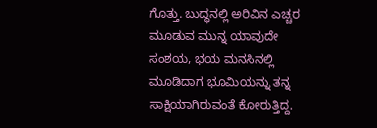ಗೊತ್ತು. ಬುದ್ಧನಲ್ಲಿ ಅರಿವಿನ ಎಚ್ಚರ ಮೂಡುವ ಮುನ್ನ ಯಾವುದೇ ಸಂಶಯ, ಭಯ ಮನಸಿನಲ್ಲಿ ಮೂಡಿದಾಗ ಭೂಮಿಯನ್ನು ತನ್ನ ಸಾಕ್ಷಿಯಾಗಿರುವಂತೆ ಕೋರುತ್ತಿದ್ದ.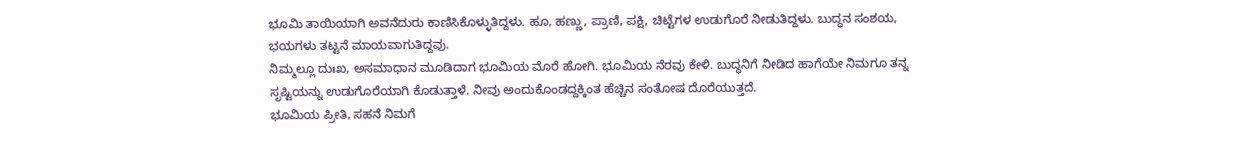ಭೂಮಿ ತಾಯಿಯಾಗಿ ಅವನೆದುರು ಕಾಣಿಸಿಕೊಳ್ಳುತಿದ್ದಳು. ಹೂ, ಹಣ್ಣು, ಪ್ರಾಣಿ, ಪಕ್ಷಿ, ಚಿಟ್ಟೆಗಳ ಉಡುಗೊರೆ ನೀಡುತಿದ್ದಳು. ಬುದ್ಧನ ಸಂಶಯ, ಭಯಗಳು ತಟ್ಟನೆ ಮಾಯವಾಗುತಿದ್ದವು.
ನಿಮ್ಮಲ್ಲೂ ದುಃಖ, ಅಸಮಾಧಾನ ಮೂಡಿದಾಗ ಭೂಮಿಯ ಮೊರೆ ಹೋಗಿ. ಭೂಮಿಯ ನೆರವು ಕೇಳಿ. ಬುದ್ಧನಿಗೆ ನೀಡಿದ ಹಾಗೆಯೇ ನಿಮಗೂ ತನ್ನ ಸೃಷ್ಟಿಯನ್ನು ಉಡುಗೊರೆಯಾಗಿ ಕೊಡುತ್ತಾಳೆ. ನೀವು ಅಂದುಕೊಂಡದ್ದಕ್ಕಿಂತ ಹೆಚ್ಚಿನ ಸಂತೋಷ ದೊರೆಯುತ್ತದೆ.
ಭೂಮಿಯ ಪ್ರೀತಿ, ಸಹನೆ ನಿಮಗೆ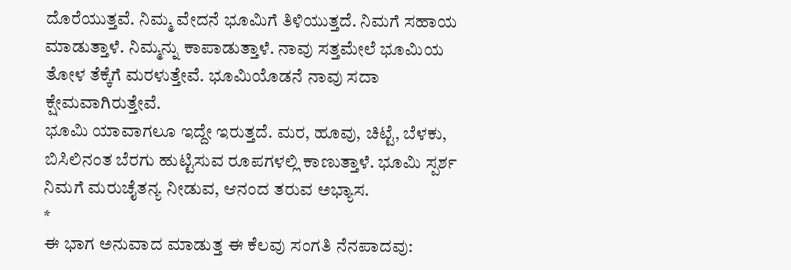ದೊರೆಯುತ್ತವೆ. ನಿಮ್ಮ ವೇದನೆ ಭೂಮಿಗೆ ತಿಳಿಯುತ್ತದೆ. ನಿಮಗೆ ಸಹಾಯ ಮಾಡುತ್ತಾಳೆ. ನಿಮ್ಮನ್ನು ಕಾಪಾಡುತ್ತಾಳೆ. ನಾವು ಸತ್ತಮೇಲೆ ಭೂಮಿಯ ತೋಳ ತೆಕ್ಕೆಗೆ ಮರಳುತ್ತೇವೆ. ಭೂಮಿಯೊಡನೆ ನಾವು ಸದಾ ಕ್ಷೇಮವಾಗಿರುತ್ತೇವೆ.
ಭೂಮಿ ಯಾವಾಗಲೂ ಇದ್ದೇ ಇರುತ್ತದೆ. ಮರ, ಹೂವು, ಚಿಟ್ಟೆ, ಬೆಳಕು, ಬಿಸಿಲಿನಂತ ಬೆರಗು ಹುಟ್ಟಿಸುವ ರೂಪಗಳಲ್ಲಿ ಕಾಣುತ್ತಾಳೆ. ಭೂಮಿ ಸ್ಪರ್ಶ ನಿಮಗೆ ಮರುಚೈತನ್ಯ ನೀಡುವ, ಆನಂದ ತರುವ ಅಭ್ಯಾಸ.
*
ಈ ಭಾಗ ಅನುವಾದ ಮಾಡುತ್ತ ಈ ಕೆಲವು ಸಂಗತಿ ನೆನಪಾದವು: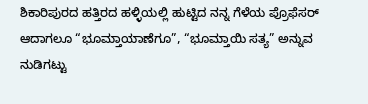ಶಿಕಾರಿಪುರದ ಹತ್ತಿರದ ಹಳ್ಳಿಯಲ್ಲಿ ಹುಟ್ಟಿದ ನನ್ನ ಗೆಳೆಯ ಪ್ರೊಫೆಸರ್ ಆದಾಗಲೂ “ಭೂಮ್ತಾಯಾಣೆಗೂ”, “ಭೂಮ್ತಾಯಿ ಸತ್ಯ” ಅನ್ನುವ ನುಡಿಗಟ್ಟು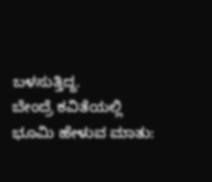ಬಳಸುತ್ತಿದ್ದ.
ಬೇಂದ್ರೆ ಕವಿತೆಯಲ್ಲಿ ಭೂಮಿ ಹೇಳುವ ಮಾತು: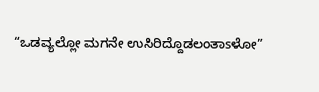“ಒಡವ್ಯಲ್ಲೋ ಮಗನೇ ಉಸಿರಿದ್ದೊಡಲಂತಾsಳೋ”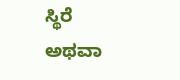ಸ್ಥಿರೆ ಅಥವಾ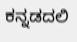ಕನ್ನಡದಲಿ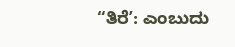“ತಿರೆʼ: ಎಂಬುದು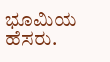ಭೂಮಿಯ ಹೆಸರು.